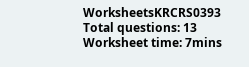WorksheetsKRCRS0393
Total questions: 13
Worksheet time: 7mins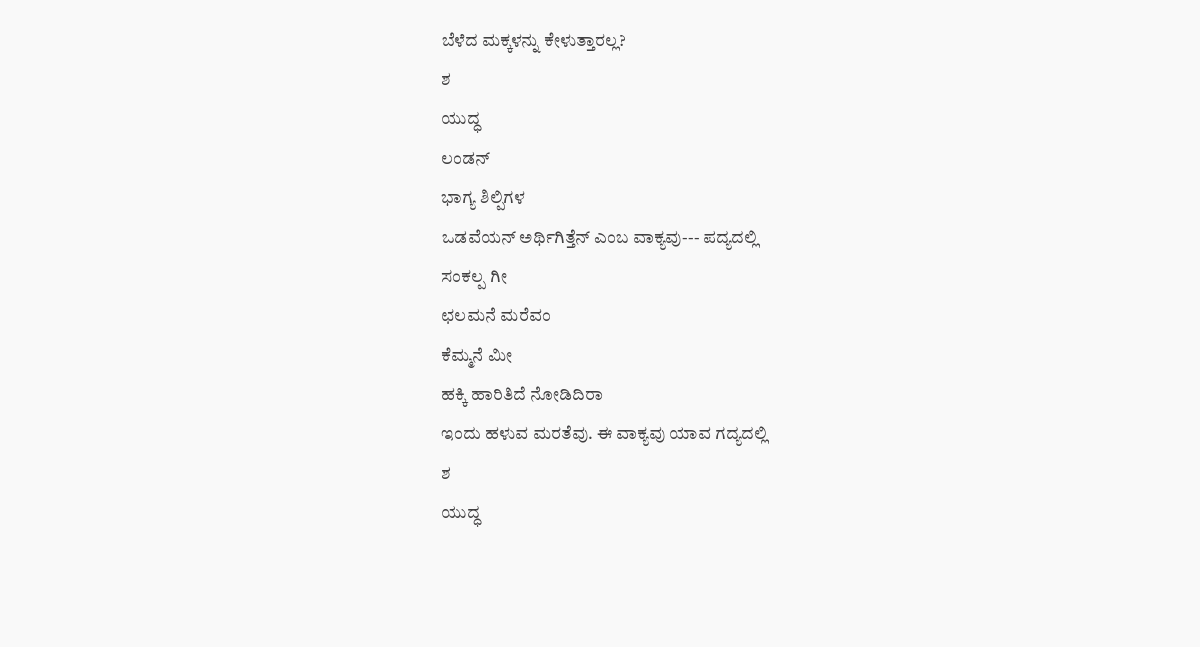ಬೆಳೆದ ಮಕ್ಕಳನ್ನು ಕೇಳುತ್ತಾರಲ್ಲ?
ಶ
ಯುದ್ಧ
ಲಂಡನ್
ಭಾಗ್ಯ ಶಿಲ್ಪಿಗಳ
ಒಡವೆಯನ್ ಅರ್ಥಿಗಿತ್ತೆನ್ ಎಂಬ ವಾಕ್ಯವು--- ಪದ್ಯದಲ್ಲಿ
ಸಂಕಲ್ಪ ಗೀ
ಛಲಮನೆ ಮರೆವಂ
ಕೆಮ್ಮನೆ ಮೀ
ಹಕ್ಕಿ ಹಾರಿತಿದೆ ನೋಡಿದಿರಾ
ಇಂದು ಹಳುವ ಮರತೆವು. ಈ ವಾಕ್ಯವು ಯಾವ ಗದ್ಯದಲ್ಲಿ
ಶ
ಯುದ್ಧ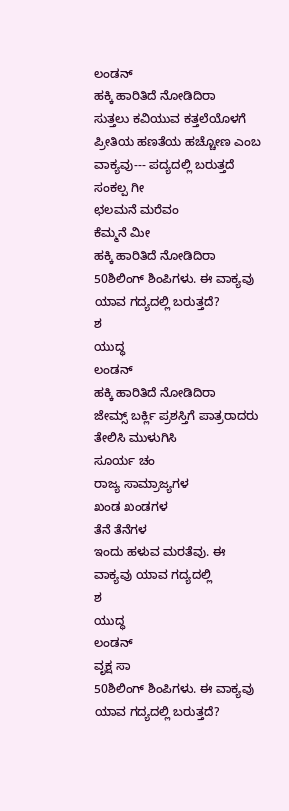ಲಂಡನ್
ಹಕ್ಕಿ ಹಾರಿತಿದೆ ನೋಡಿದಿರಾ
ಸುತ್ತಲು ಕವಿಯುವ ಕತ್ತಲೆಯೊಳಗೆ ಪ್ರೀತಿಯ ಹಣತೆಯ ಹಚ್ಚೋಣ ಎಂಬ ವಾಕ್ಯವು--- ಪದ್ಯದಲ್ಲಿ ಬರುತ್ತದೆ
ಸಂಕಲ್ಪ ಗೀ
ಛಲಮನೆ ಮರೆವಂ
ಕೆಮ್ಮನೆ ಮೀ
ಹಕ್ಕಿ ಹಾರಿತಿದೆ ನೋಡಿದಿರಾ
50ಶಿಲಿಂಗ್ ಶಿಂಪಿಗಳು. ಈ ವಾಕ್ಯವು ಯಾವ ಗದ್ಯದಲ್ಲಿ ಬರುತ್ತದೆ?
ಶ
ಯುದ್ಧ
ಲಂಡನ್
ಹಕ್ಕಿ ಹಾರಿತಿದೆ ನೋಡಿದಿರಾ
ಜೇಮ್ಸ್ ಬರ್ಕ್ಲಿ ಪ್ರಶಸ್ತಿಗೆ ಪಾತ್ರರಾದರು
ತೇಲಿಸಿ ಮುಳುಗಿಸಿ
ಸೂರ್ಯ ಚಂ
ರಾಜ್ಯ ಸಾಮ್ರಾಜ್ಯಗಳ
ಖಂಡ ಖಂಡಗಳ
ತೆನೆ ತೆನೆಗಳ
ಇಂದು ಹಳುವ ಮರತೆವು. ಈ ವಾಕ್ಯವು ಯಾವ ಗದ್ಯದಲ್ಲಿ
ಶ
ಯುದ್ಧ
ಲಂಡನ್
ವೃಕ್ಷ ಸಾ
50ಶಿಲಿಂಗ್ ಶಿಂಪಿಗಳು. ಈ ವಾಕ್ಯವು ಯಾವ ಗದ್ಯದಲ್ಲಿ ಬರುತ್ತದೆ?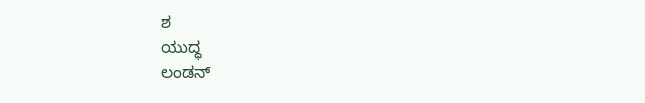ಶ
ಯುದ್ಧ
ಲಂಡನ್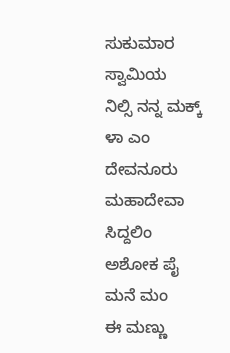ಸುಕುಮಾರ ಸ್ವಾಮಿಯ
ನಿಲ್ಸಿ ನನ್ನ ಮಕ್ಕ್ ಳಾ ಎಂ
ದೇವನೂರು ಮಹಾದೇವಾ
ಸಿದ್ದಲಿಂ
ಅಶೋಕ ಪೈ
ಮನೆ ಮಂ
ಈ ಮಣ್ಣು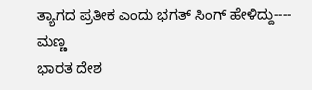ತ್ಯಾಗದ ಪ್ರತೀಕ ಎಂದು ಭಗತ್ ಸಿಂಗ್ ಹೇಳಿದ್ದು---- ಮಣ್ಣ
ಭಾರತ ದೇಶ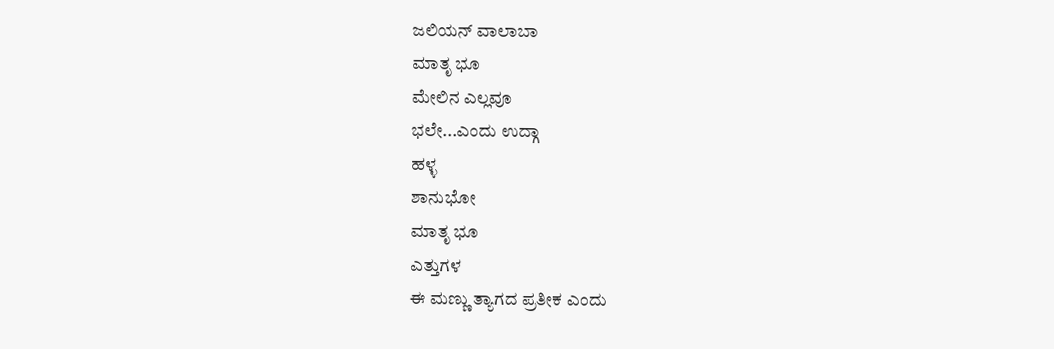ಜಲಿಯನ್ ವಾಲಾಬಾ
ಮಾತೃ ಭೂ
ಮೇಲಿನ ಎಲ್ಲವೂ
ಭಲೇ...ಎಂದು ಉದ್ಗಾ
ಹಳ್ಳ
ಶಾನುಭೋ
ಮಾತೃ ಭೂ
ಎತ್ತುಗಳ
ಈ ಮಣ್ಣು ತ್ಯಾಗದ ಪ್ರತೀಕ ಎಂದು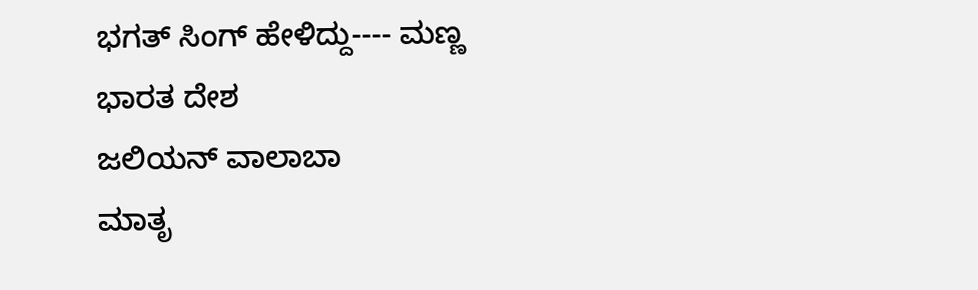ಭಗತ್ ಸಿಂಗ್ ಹೇಳಿದ್ದು---- ಮಣ್ಣ
ಭಾರತ ದೇಶ
ಜಲಿಯನ್ ವಾಲಾಬಾ
ಮಾತೃ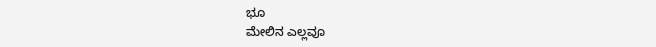ಭೂ
ಮೇಲಿನ ಎಲ್ಲವೂ